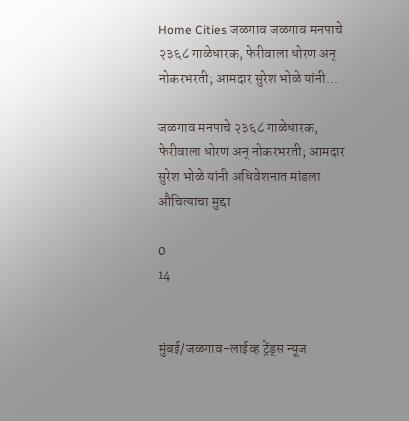Home Cities जळगाव जळगाव मनपाचे २३६८ गाळेधारक, फेरीवाला धोरण अन् नोकरभरती; आमदार सुरेश भोळे यांनी...

जळगाव मनपाचे २३६८ गाळेधारक, फेरीवाला धोरण अन् नोकरभरती; आमदार सुरेश भोळे यांनी अधिवेशनात मांडला औचित्याचा मुद्दा

0
14


मुंबई/जळगाव-लाईव्ह ट्रेंड्स न्यूज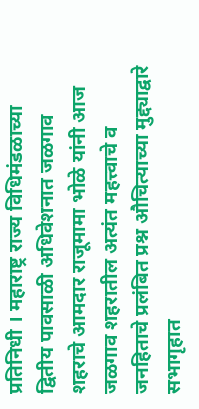प्रतिनिधी । महाराष्ट्र राज्य विधिमंडळाच्या द्वितीय पावसाळी अधिवेशनात जळगाव शहराचे आमदार राजूमामा भोळे यांनी आज जळगाव शहरातील अत्यंत महत्त्वाचे व जनहिताचे प्रलंबित प्रश्न औचित्याच्या मुद्द्याद्वारे सभागृहात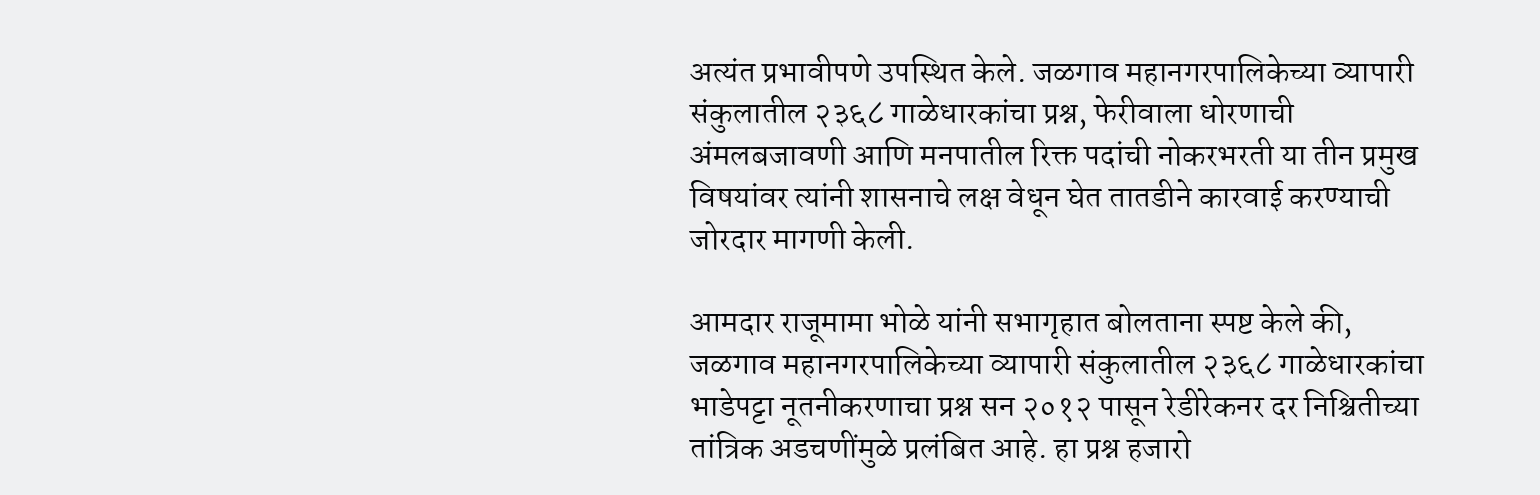अत्यंत प्रभावीपणे उपस्थित केले. जळगाव महानगरपालिकेच्या व्यापारी संकुलातील २३६८ गाळेधारकांचा प्रश्न, फेरीवाला धोरणाची अंमलबजावणी आणि मनपातील रिक्त पदांची नोकरभरती या तीन प्रमुख विषयांवर त्यांनी शासनाचे लक्ष वेधून घेत तातडीने कारवाई करण्याची जोरदार मागणी केली.

आमदार राजूमामा भोळे यांनी सभागृहात बोलताना स्पष्ट केले की, जळगाव महानगरपालिकेच्या व्यापारी संकुलातील २३६८ गाळेधारकांचा भाडेपट्टा नूतनीकरणाचा प्रश्न सन २०१२ पासून रेडीरेकनर दर निश्चितीच्या तांत्रिक अडचणींमुळे प्रलंबित आहे. हा प्रश्न हजारो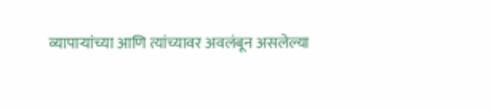व्यापाऱ्यांच्या आणि त्यांच्यावर अवलंबून असलेल्या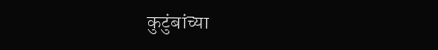कुटुंबांच्या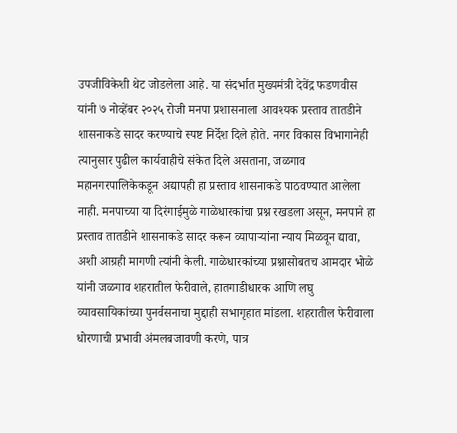उपजीविकेशी थेट जोडलेला आहे. या संदर्भात मुख्यमंत्री देवेंद्र फडणवीस यांनी ७ नोव्हेंबर २०२५ रोजी मनपा प्रशासनाला आवश्यक प्रस्ताव तातडीने शासनाकडे सादर करण्याचे स्पष्ट निर्देश दिले होते. नगर विकास विभागानेही त्यानुसार पुढील कार्यवाहीचे संकेत दिले असताना, जळगाव महानगरपालिकेकडून अद्यापही हा प्रस्ताव शासनाकडे पाठवण्यात आलेला नाही. मनपाच्या या दिरंगाईमुळे गाळेधारकांचा प्रश्न रखडला असून, मनपाने हा प्रस्ताव तातडीने शासनाकडे सादर करून व्यापाऱ्यांना न्याय मिळवून द्यावा, अशी आग्रही मागणी त्यांनी केली. गाळेधारकांच्या प्रश्नासोबतच आमदार भोळे यांनी जळगाव शहरातील फेरीवाले, हातगाडीधारक आणि लघु व्यावसायिकांच्या पुनर्वसनाचा मुद्दाही सभागृहात मांडला. शहरातील फेरीवाला धोरणाची प्रभावी अंमलबजावणी करणे, पात्र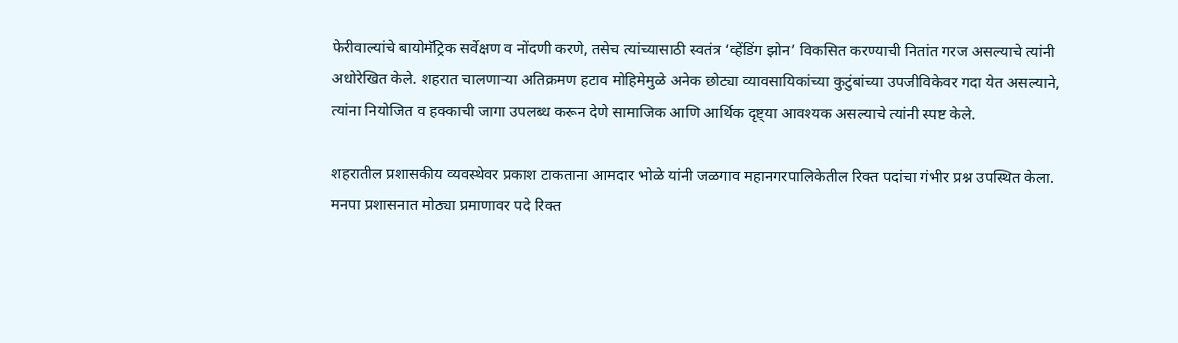फेरीवाल्यांचे बायोमॅट्रिक सर्वेक्षण व नोंदणी करणे, तसेच त्यांच्यासाठी स्वतंत्र ‘व्हेंडिंग झोन’ विकसित करण्याची नितांत गरज असल्याचे त्यांनी अधोरेखित केले. शहरात चालणाऱ्या अतिक्रमण हटाव मोहिमेमुळे अनेक छोट्या व्यावसायिकांच्या कुटुंबांच्या उपजीविकेवर गदा येत असल्याने, त्यांना नियोजित व हक्काची जागा उपलब्ध करून देणे सामाजिक आणि आर्थिक दृष्ट्या आवश्यक असल्याचे त्यांनी स्पष्ट केले.

शहरातील प्रशासकीय व्यवस्थेवर प्रकाश टाकताना आमदार भोळे यांनी जळगाव महानगरपालिकेतील रिक्त पदांचा गंभीर प्रश्न उपस्थित केला. मनपा प्रशासनात मोठ्या प्रमाणावर पदे रिक्त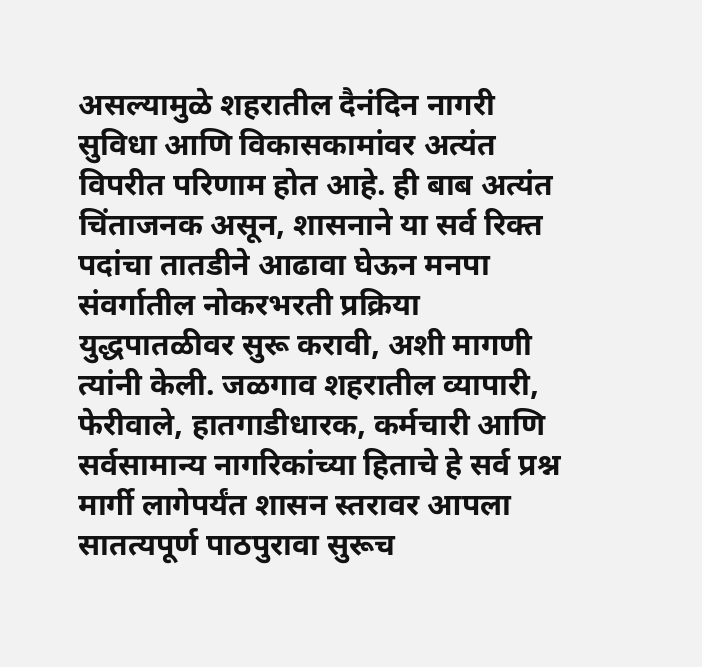असल्यामुळे शहरातील दैनंदिन नागरी सुविधा आणि विकासकामांवर अत्यंत विपरीत परिणाम होत आहे. ही बाब अत्यंत चिंताजनक असून, शासनाने या सर्व रिक्त पदांचा तातडीने आढावा घेऊन मनपा संवर्गातील नोकरभरती प्रक्रिया युद्धपातळीवर सुरू करावी, अशी मागणी त्यांनी केली. जळगाव शहरातील व्यापारी, फेरीवाले, हातगाडीधारक, कर्मचारी आणि सर्वसामान्य नागरिकांच्या हिताचे हे सर्व प्रश्न मार्गी लागेपर्यंत शासन स्तरावर आपला सातत्यपूर्ण पाठपुरावा सुरूच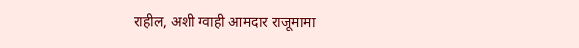राहील, अशी ग्वाही आमदार राजूमामा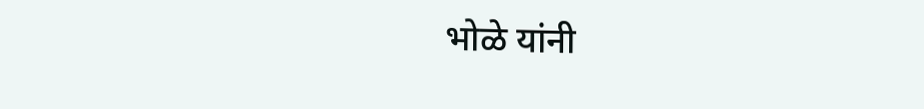भोळे यांनी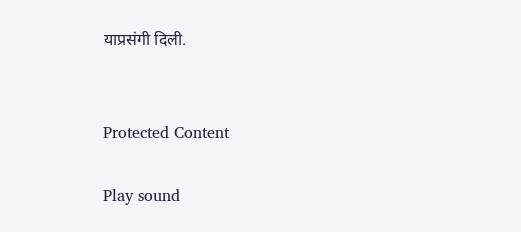याप्रसंगी दिली.


Protected Content

Play sound